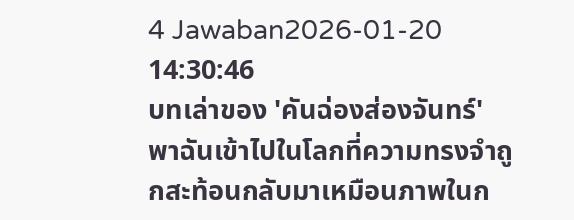4 Jawaban2026-01-20 14:30:46
บทเล่าของ 'คันฉ่องส่องจันทร์' พาฉันเข้าไปในโลกที่ความทรงจำถูกสะท้อนกลับมาเหมือนภาพในก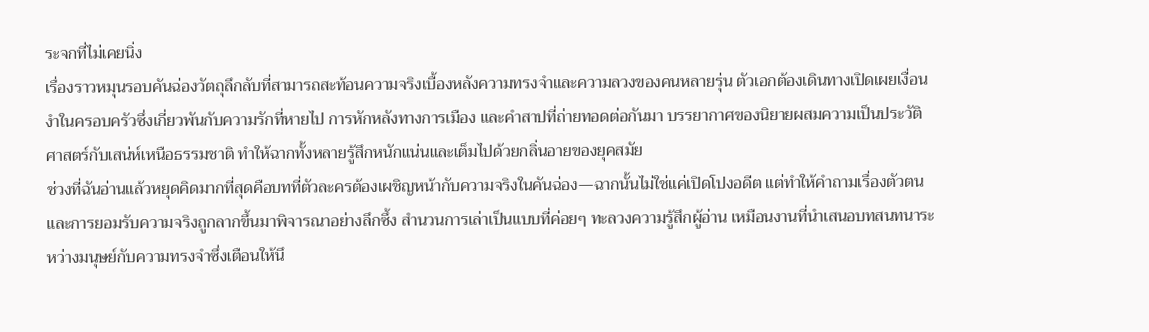ระจกที่ไม่เคยนิ่ง
เรื่องราวหมุนรอบคันฉ่องวัตถุลึกลับที่สามารถสะท้อนความจริงเบื้องหลังความทรงจำและความลวงของคนหลายรุ่น ตัวเอกต้องเดินทางเปิดเผยเงื่อนงำในครอบครัวซึ่งเกี่ยวพันกับความรักที่หายไป การหักหลังทางการเมือง และคำสาปที่ถ่ายทอดต่อกันมา บรรยากาศของนิยายผสมความเป็นประวัติศาสตร์กับเสน่ห์เหนือธรรมชาติ ทำให้ฉากทั้งหลายรู้สึกหนักแน่นและเต็มไปด้วยกลิ่นอายของยุคสมัย
ช่วงที่ฉันอ่านแล้วหยุดคิดมากที่สุดคือบทที่ตัวละครต้องเผชิญหน้ากับความจริงในคันฉ่อง—ฉากนั้นไม่ใช่แค่เปิดโปงอดีต แต่ทำให้คำถามเรื่องตัวตนและการยอมรับความจริงถูกลากขึ้นมาพิจารณาอย่างลึกซึ้ง สำนวนการเล่าเป็นแบบที่ค่อยๆ ทะลวงความรู้สึกผู้อ่าน เหมือนงานที่นำเสนอบทสนทนาระหว่างมนุษย์กับความทรงจำซึ่งเตือนให้นึ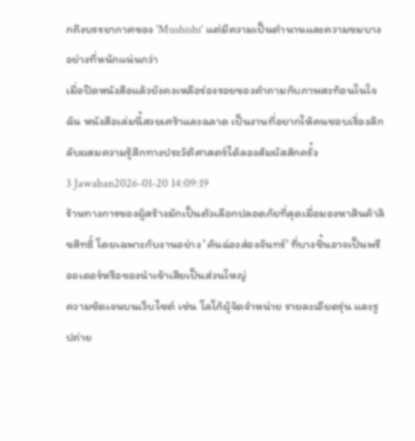กถึงบรรยากาศของ 'Mushishi' แต่มีความเป็นตำนานและความขมบางอย่างที่หนักแน่นกว่า
เมื่อปิดหนังสือแล้วยังคงเหลือร่องรอยของคำถามกับภาพสะท้อนในใจฉัน หนังสือเล่มนี้สวยเศร้าและฉลาด เป็นงานที่อยากให้คนชอบเรื่องลึกลับผสมความรู้สึกทางประวัติศาสตร์ได้ลองสัมผัสสักครั้ง
3 Jawaban2026-01-20 14:09:19
ร้านทางการของผู้สร้างมักเป็นตัวเลือกปลอดภัยที่สุดเมื่อมองหาสินค้าลิขสิทธิ์ โดยเฉพาะกับงานอย่าง 'คันฉ่องส่องจันทร์' ที่บางชิ้นอาจเป็นพรีออเดอร์หรือของนำเข้าเสียเป็นส่วนใหญ่
ความชัดเจนบนเว็บไซต์ เช่น โลโก้ผู้จัดจำหน่าย รายละเอียดรุ่น และรูปถ่าย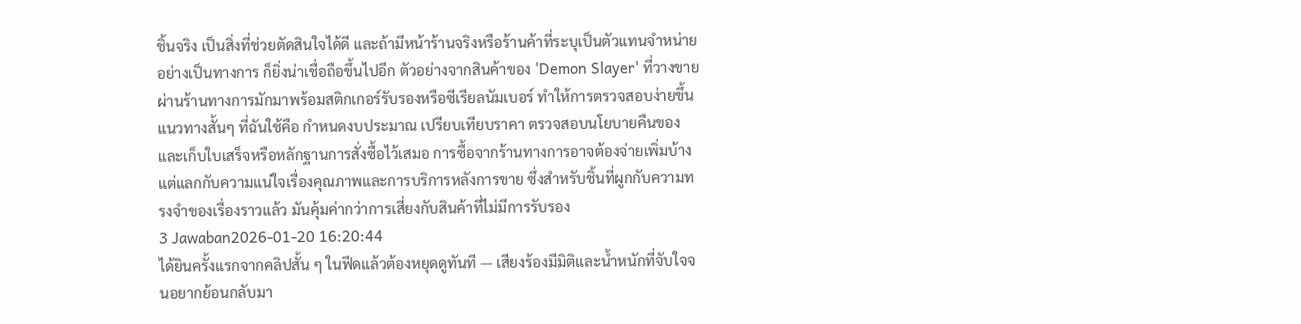ชิ้นจริง เป็นสิ่งที่ช่วยตัดสินใจได้ดี และถ้ามีหน้าร้านจริงหรือร้านค้าที่ระบุเป็นตัวแทนจำหน่ายอย่างเป็นทางการ ก็ยิ่งน่าเชื่อถือขึ้นไปอีก ตัวอย่างจากสินค้าของ 'Demon Slayer' ที่วางขายผ่านร้านทางการมักมาพร้อมสติกเกอร์รับรองหรือซีเรียลนัมเบอร์ ทำให้การตรวจสอบง่ายขึ้น
แนวทางสั้นๆ ที่ฉันใช้คือ กำหนดงบประมาณ เปรียบเทียบราคา ตรวจสอบนโยบายคืนของ และเก็บใบเสร็จหรือหลักฐานการสั่งซื้อไว้เสมอ การซื้อจากร้านทางการอาจต้องจ่ายเพิ่มบ้าง แต่แลกกับความแน่ใจเรื่องคุณภาพและการบริการหลังการขาย ซึ่งสำหรับชิ้นที่ผูกกับความทรงจำของเรื่องราวแล้ว มันคุ้มค่ากว่าการเสี่ยงกับสินค้าที่ไม่มีการรับรอง
3 Jawaban2026-01-20 16:20:44
ได้ยินครั้งแรกจากคลิปสั้น ๆ ในฟีดแล้วต้องหยุดดูทันที — เสียงร้องมีมิติและน้ำหนักที่จับใจจนอยากย้อนกลับมา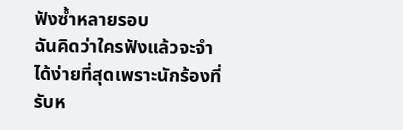ฟังซ้ำหลายรอบ
ฉันคิดว่าใครฟังแล้วจะจำได้ง่ายที่สุดเพราะนักร้องที่รับห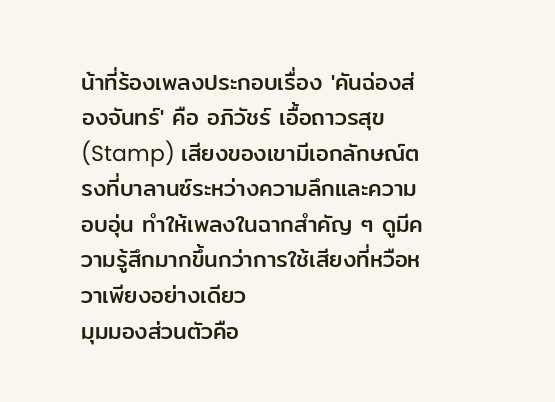น้าที่ร้องเพลงประกอบเรื่อง 'คันฉ่องส่องจันทร์' คือ อภิวัชร์ เอื้อถาวรสุข (Stamp) เสียงของเขามีเอกลักษณ์ตรงที่บาลานซ์ระหว่างความลึกและความอบอุ่น ทำให้เพลงในฉากสำคัญ ๆ ดูมีความรู้สึกมากขึ้นกว่าการใช้เสียงที่หวือหวาเพียงอย่างเดียว
มุมมองส่วนตัวคือ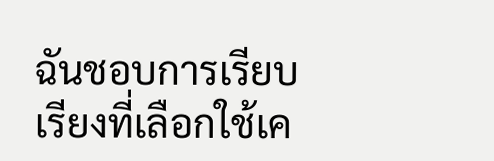ฉันชอบการเรียบเรียงที่เลือกใช้เค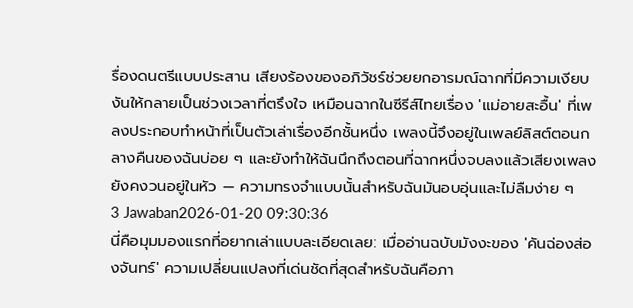รื่องดนตรีแบบประสาน เสียงร้องของอภิวัชร์ช่วยยกอารมณ์ฉากที่มีความเงียบงันให้กลายเป็นช่วงเวลาที่ตรึงใจ เหมือนฉากในซีรีส์ไทยเรื่อง 'แม่อายสะอื้น' ที่เพลงประกอบทำหน้าที่เป็นตัวเล่าเรื่องอีกชั้นหนึ่ง เพลงนี้จึงอยู่ในเพลย์ลิสต์ตอนกลางคืนของฉันบ่อย ๆ และยังทำให้ฉันนึกถึงตอนที่ฉากหนึ่งจบลงแล้วเสียงเพลงยังคงวนอยู่ในหัว — ความทรงจำแบบนั้นสำหรับฉันมันอบอุ่นและไม่ลืมง่าย ๆ
3 Jawaban2026-01-20 09:30:36
นี่คือมุมมองแรกที่อยากเล่าแบบละเอียดเลย: เมื่ออ่านฉบับมังงะของ 'คันฉ่องส่องจันทร์' ความเปลี่ยนแปลงที่เด่นชัดที่สุดสำหรับฉันคือภา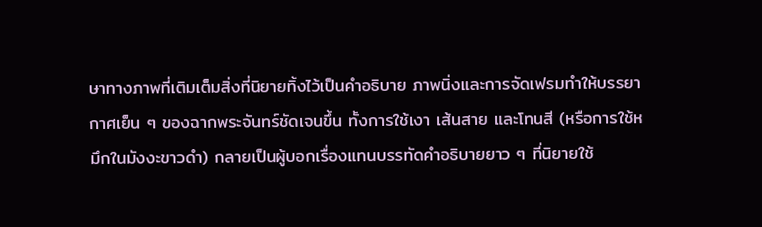ษาทางภาพที่เติมเต็มสิ่งที่นิยายทิ้งไว้เป็นคำอธิบาย ภาพนิ่งและการจัดเฟรมทำให้บรรยากาศเย็น ๆ ของฉากพระจันทร์ชัดเจนขึ้น ทั้งการใช้เงา เส้นสาย และโทนสี (หรือการใช้หมึกในมังงะขาวดำ) กลายเป็นผู้บอกเรื่องแทนบรรทัดคำอธิบายยาว ๆ ที่นิยายใช้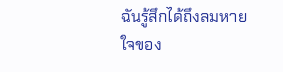ฉันรู้สึกได้ถึงลมหายใจของ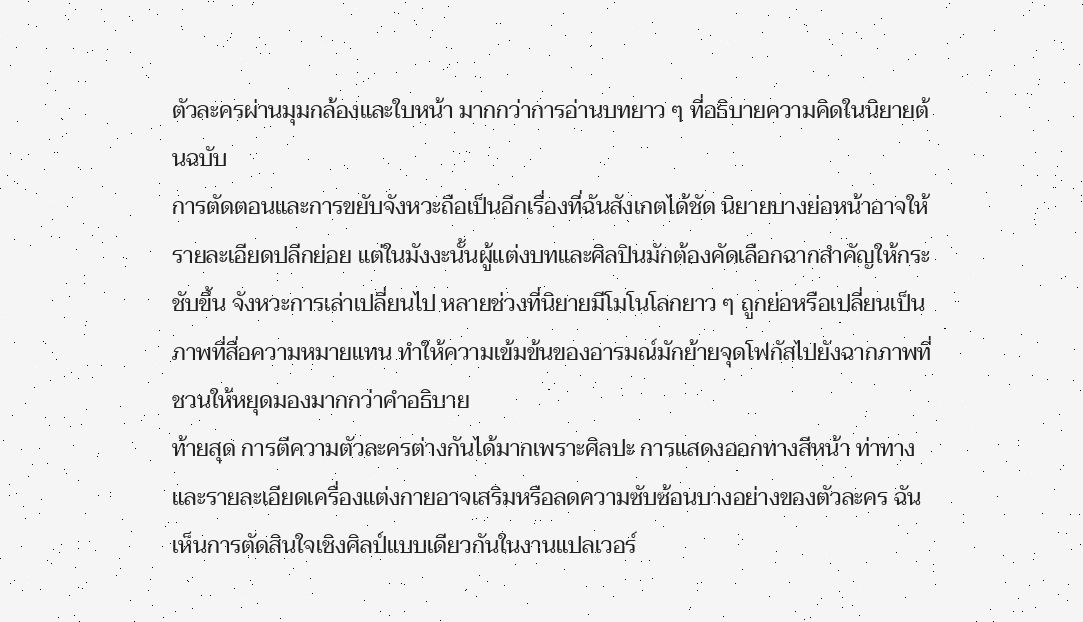ตัวละครผ่านมุมกล้องและใบหน้า มากกว่าการอ่านบทยาว ๆ ที่อธิบายความคิดในนิยายต้นฉบับ
การตัดตอนและการขยับจังหวะถือเป็นอีกเรื่องที่ฉันสังเกตได้ชัด นิยายบางย่อหน้าอาจให้รายละเอียดปลีกย่อย แต่ในมังงะนั้นผู้แต่งบทและศิลปินมักต้องคัดเลือกฉากสำคัญให้กระชับขึ้น จังหวะการเล่าเปลี่ยนไป หลายช่วงที่นิยายมีโมโนโลกยาว ๆ ถูกย่อหรือเปลี่ยนเป็นภาพที่สื่อความหมายแทน ทำให้ความเข้มข้นของอารมณ์มักย้ายจุดโฟกัสไปยังฉากภาพที่ชวนให้หยุดมองมากกว่าคำอธิบาย
ท้ายสุด การตีความตัวละครต่างกันได้มากเพราะศิลปะ การแสดงออกทางสีหน้า ท่าทาง และรายละเอียดเครื่องแต่งกายอาจเสริมหรือลดความซับซ้อนบางอย่างของตัวละคร ฉันเห็นการตัดสินใจเชิงศิลป์แบบเดียวกันในงานแปลเวอร์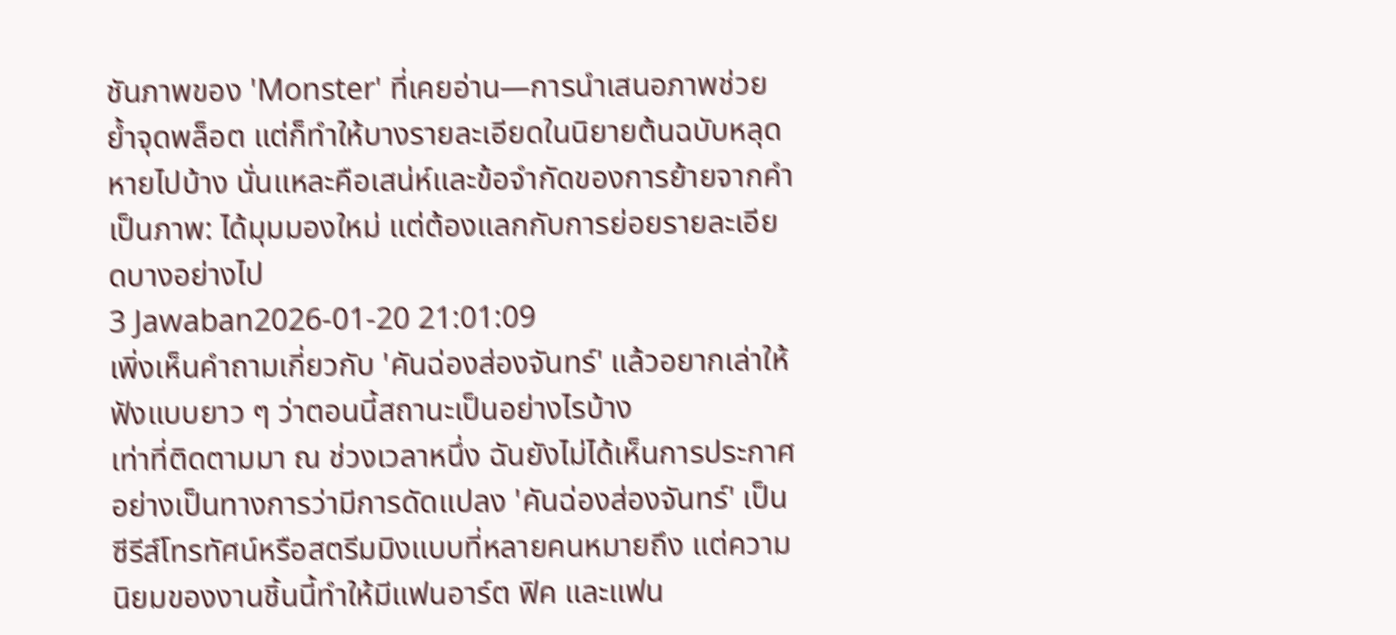ชันภาพของ 'Monster' ที่เคยอ่าน—การนำเสนอภาพช่วยย้ำจุดพล็อต แต่ก็ทำให้บางรายละเอียดในนิยายต้นฉบับหลุดหายไปบ้าง นั่นแหละคือเสน่ห์และข้อจำกัดของการย้ายจากคำเป็นภาพ: ได้มุมมองใหม่ แต่ต้องแลกกับการย่อยรายละเอียดบางอย่างไป
3 Jawaban2026-01-20 21:01:09
เพิ่งเห็นคำถามเกี่ยวกับ 'คันฉ่องส่องจันทร์' แล้วอยากเล่าให้ฟังแบบยาว ๆ ว่าตอนนี้สถานะเป็นอย่างไรบ้าง
เท่าที่ติดตามมา ณ ช่วงเวลาหนึ่ง ฉันยังไม่ได้เห็นการประกาศอย่างเป็นทางการว่ามีการดัดแปลง 'คันฉ่องส่องจันทร์' เป็นซีรีส์โทรทัศน์หรือสตรีมมิงแบบที่หลายคนหมายถึง แต่ความนิยมของงานชิ้นนี้ทำให้มีแฟนอาร์ต ฟิค และแฟน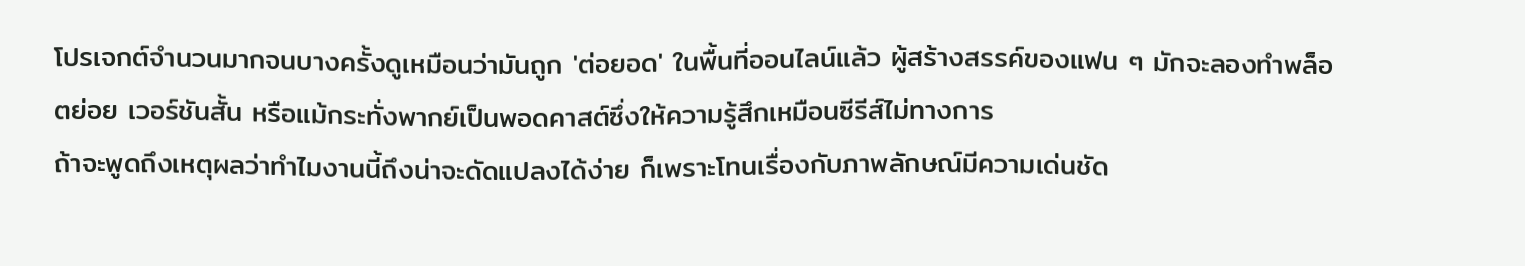โปรเจกต์จำนวนมากจนบางครั้งดูเหมือนว่ามันถูก 'ต่อยอด' ในพื้นที่ออนไลน์แล้ว ผู้สร้างสรรค์ของแฟน ๆ มักจะลองทำพล็อตย่อย เวอร์ชันสั้น หรือแม้กระทั่งพากย์เป็นพอดคาสต์ซึ่งให้ความรู้สึกเหมือนซีรีส์ไม่ทางการ
ถ้าจะพูดถึงเหตุผลว่าทำไมงานนี้ถึงน่าจะดัดแปลงได้ง่าย ก็เพราะโทนเรื่องกับภาพลักษณ์มีความเด่นชัด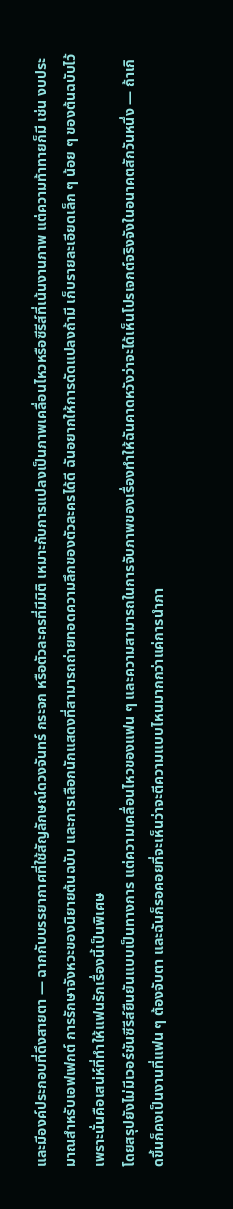และมีองค์ประกอบที่ดึงสายตา — ฉากกับบรรยากาศที่ใช้สัญลักษณ์ดวงจันทร์ กระจก หรือตัวละครที่มีมิติ เหมาะกับการแปลงเป็นภาพเคลื่อนไหวหรือซีรีส์ที่เน้นงานภาพ แต่ความท้าทายก็มี เช่น งบประมาณสำหรับเอฟเฟกต์ การรักษาจังหวะของนิยายต้นฉบับ และการเลือกนักแสดงที่สามารถถ่ายทอดความลึกของตัวละครได้ดี ฉันอยากให้การดัดแปลงถ้ามี เก็บรายละเอียดเล็ก ๆ น้อย ๆ ของต้นฉบับไว้ เพราะนั่นคือเสน่ห์ที่ทำให้แฟนรักเรื่องนี้เป็นพิเศษ
โดยสรุปยังไม่มีเวอร์ชันซีรีส์ยืนยันแบบเป็นทางการ แต่ความเคลื่อนไหวของแฟน ๆ และความสามารถในการจับภาพของเรื่องทำให้ฉันคาดหวังว่าจะได้เห็นโปรเจกต์จริงจังในอนาคตสักวันหนึ่ง — ถ้าเกิดขึ้นก็คงเป็นงานที่แฟน ๆ ต้องจับตา และฉันก็รอคอยที่จะเห็นว่าจะตีความแบบไหนมากกว่าแค่การนำภา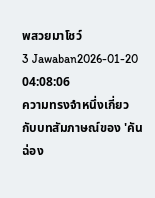พสวยมาโชว์
3 Jawaban2026-01-20 04:08:06
ความทรงจำหนึ่งเกี่ยวกับบทสัมภาษณ์ของ 'คันฉ่อง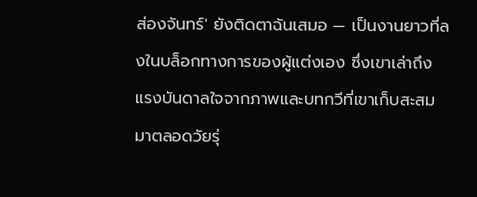ส่องจันทร์' ยังติดตาฉันเสมอ — เป็นงานยาวที่ลงในบล็อกทางการของผู้แต่งเอง ซึ่งเขาเล่าถึงแรงบันดาลใจจากภาพและบทกวีที่เขาเก็บสะสมมาตลอดวัยรุ่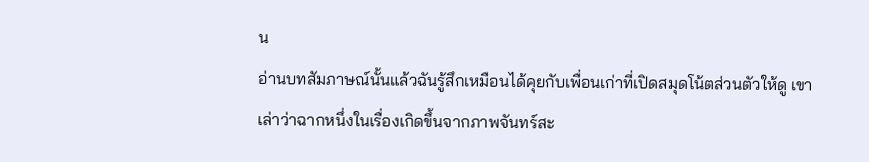น
อ่านบทสัมภาษณ์นั้นแล้วฉันรู้สึกเหมือนได้คุยกับเพื่อนเก่าที่เปิดสมุดโน้ตส่วนตัวให้ดู เขาเล่าว่าฉากหนึ่งในเรื่องเกิดขึ้นจากภาพจันทร์สะ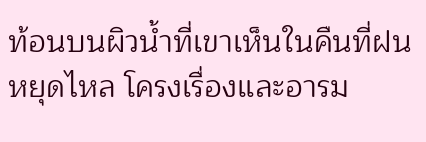ท้อนบนผิวน้ำที่เขาเห็นในคืนที่ฝนหยุดไหล โครงเรื่องและอารม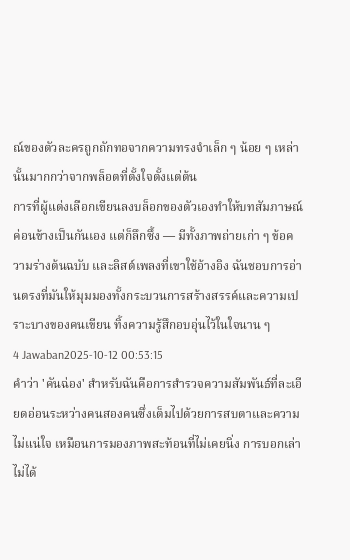ณ์ของตัวละครถูกถักทอจากความทรงจำเล็ก ๆ น้อย ๆ เหล่านั้นมากกว่าจากพล็อตที่ตั้งใจตั้งแต่ต้น
การที่ผู้แต่งเลือกเขียนลงบล็อกของตัวเองทำให้บทสัมภาษณ์ค่อนข้างเป็นกันเอง แต่ก็ลึกซึ้ง — มีทั้งภาพถ่ายเก่า ๆ ข้อความร่างต้นฉบับ และลิสต์เพลงที่เขาใช้อ้างอิง ฉันชอบการอ่านตรงที่มันให้มุมมองทั้งกระบวนการสร้างสรรค์และความเปราะบางของคนเขียน ทิ้งความรู้สึกอบอุ่นไว้ในใจนาน ๆ
4 Jawaban2025-10-12 00:53:15
คำว่า 'คันฉ่อง' สำหรับฉันคือการสำรวจความสัมพันธ์ที่ละเอียดอ่อนระหว่างคนสองคนซึ่งเต็มไปด้วยการสบตาและความไม่แน่ใจ เหมือนการมองภาพสะท้อนที่ไม่เคยนิ่ง การบอกเล่าไม่ได้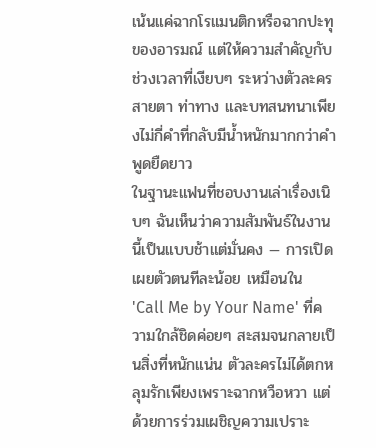เน้นแค่ฉากโรแมนติกหรือฉากปะทุของอารมณ์ แต่ให้ความสำคัญกับช่วงเวลาที่เงียบๆ ระหว่างตัวละคร สายตา ท่าทาง และบทสนทนาเพียงไม่กี่คำที่กลับมีน้ำหนักมากกว่าคำพูดยืดยาว
ในฐานะแฟนที่ชอบงานเล่าเรื่องเนิบๆ ฉันเห็นว่าความสัมพันธ์ในงานนี้เป็นแบบช้าแต่มั่นคง — การเปิดเผยตัวตนทีละน้อย เหมือนใน 'Call Me by Your Name' ที่ความใกล้ชิดค่อยๆ สะสมจนกลายเป็นสิ่งที่หนักแน่น ตัวละครไม่ได้ตกหลุมรักเพียงเพราะฉากหวือหวา แต่ด้วยการร่วมเผชิญความเปราะ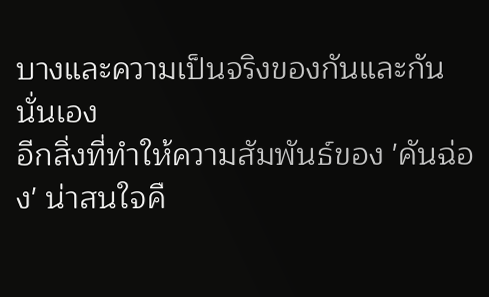บางและความเป็นจริงของกันและกันนั่นเอง
อีกสิ่งที่ทำให้ความสัมพันธ์ของ 'คันฉ่อง' น่าสนใจคื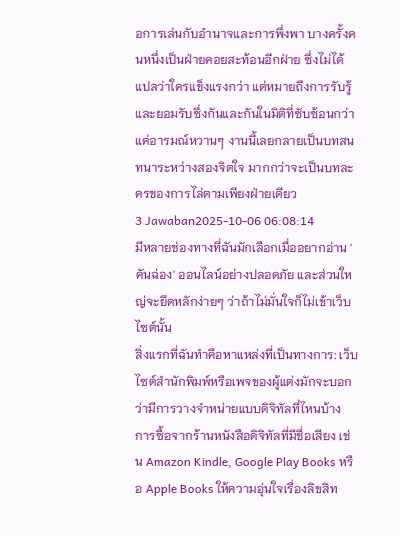อการเล่นกับอำนาจและการพึ่งพา บางครั้งคนหนึ่งเป็นฝ่ายคอยสะท้อนอีกฝ่าย ซึ่งไม่ได้แปลว่าใครแข็งแรงกว่า แต่หมายถึงการรับรู้และยอมรับซึ่งกันและกันในมิติที่ซับซ้อนกว่าแค่อารมณ์หวานๆ งานนี้เลยกลายเป็นบทสนทนาระหว่างสองจิตใจ มากกว่าจะเป็นบทละครของการไล่ตามเพียงฝ่ายเดียว
3 Jawaban2025-10-06 06:08:14
มีหลายช่องทางที่ฉันมักเลือกเมื่ออยากอ่าน 'คันฉ่อง' ออนไลน์อย่างปลอดภัย และส่วนใหญ่จะยึดหลักง่ายๆ ว่าถ้าไม่มั่นใจก็ไม่เข้าเว็บไซต์นั้น
สิ่งแรกที่ฉันทำคือหาแหล่งที่เป็นทางการ: เว็บไซต์สำนักพิมพ์หรือเพจของผู้แต่งมักจะบอกว่ามีการวางจำหน่ายแบบดิจิทัลที่ไหนบ้าง การซื้อจากร้านหนังสือดิจิทัลที่มีชื่อเสียง เช่น Amazon Kindle, Google Play Books หรือ Apple Books ให้ความอุ่นใจเรื่องลิขสิท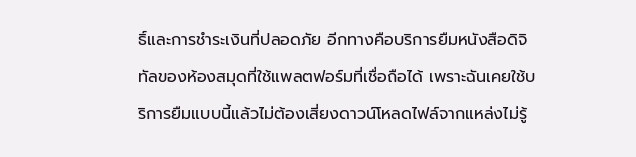ธิ์และการชำระเงินที่ปลอดภัย อีกทางคือบริการยืมหนังสือดิจิทัลของห้องสมุดที่ใช้แพลตฟอร์มที่เชื่อถือได้ เพราะฉันเคยใช้บริการยืมแบบนี้แล้วไม่ต้องเสี่ยงดาวน์โหลดไฟล์จากแหล่งไม่รู้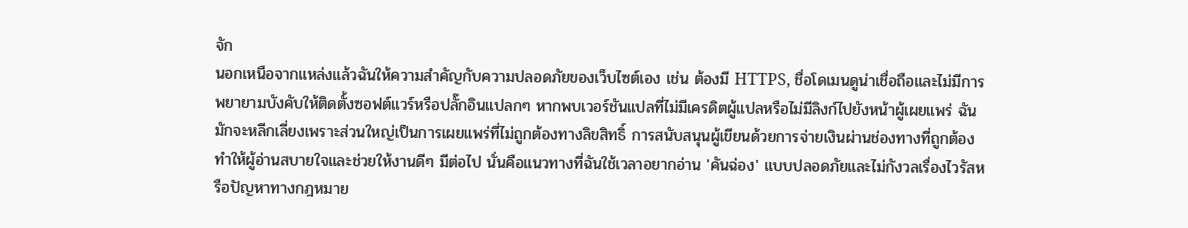จัก
นอกเหนือจากแหล่งแล้วฉันให้ความสำคัญกับความปลอดภัยของเว็บไซต์เอง เช่น ต้องมี HTTPS, ชื่อโดเมนดูน่าเชื่อถือและไม่มีการพยายามบังคับให้ติดตั้งซอฟต์แวร์หรือปลั๊กอินแปลกๆ หากพบเวอร์ชันแปลที่ไม่มีเครดิตผู้แปลหรือไม่มีลิงก์ไปยังหน้าผู้เผยแพร่ ฉันมักจะหลีกเลี่ยงเพราะส่วนใหญ่เป็นการเผยแพร่ที่ไม่ถูกต้องทางลิขสิทธิ์ การสนับสนุนผู้เขียนด้วยการจ่ายเงินผ่านช่องทางที่ถูกต้องทำให้ผู้อ่านสบายใจและช่วยให้งานดีๆ มีต่อไป นั่นคือแนวทางที่ฉันใช้เวลาอยากอ่าน 'คันฉ่อง' แบบปลอดภัยและไม่กังวลเรื่องไวรัสหรือปัญหาทางกฎหมาย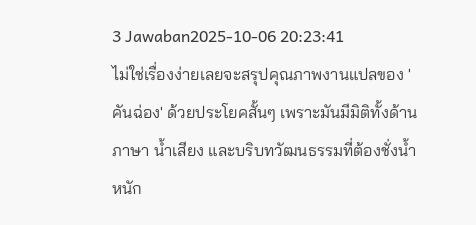3 Jawaban2025-10-06 20:23:41
ไม่ใช่เรื่องง่ายเลยจะสรุปคุณภาพงานแปลของ 'คันฉ่อง' ด้วยประโยคสั้นๆ เพราะมันมีมิติทั้งด้านภาษา น้ำเสียง และบริบทวัฒนธรรมที่ต้องชั่งน้ำหนัก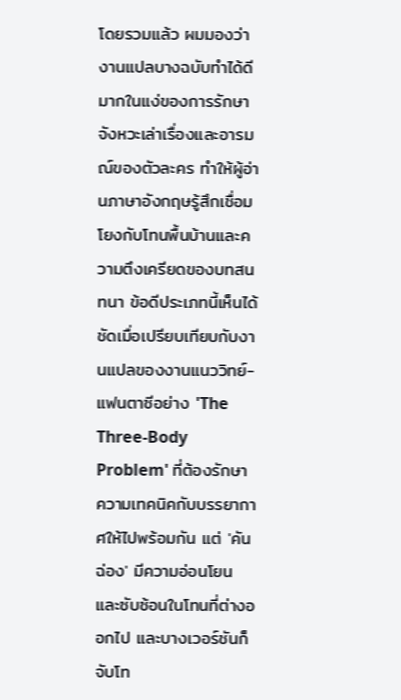โดยรวมแล้ว ผมมองว่างานแปลบางฉบับทำได้ดีมากในแง่ของการรักษาจังหวะเล่าเรื่องและอารมณ์ของตัวละคร ทำให้ผู้อ่านภาษาอังกฤษรู้สึกเชื่อมโยงกับโทนพื้นบ้านและความตึงเครียดของบทสนทนา ข้อดีประเภทนี้เห็นได้ชัดเมื่อเปรียบเทียบกับงานแปลของงานแนววิทย์-แฟนตาซีอย่าง 'The Three-Body Problem' ที่ต้องรักษาความเทคนิคกับบรรยากาศให้ไปพร้อมกัน แต่ 'คันฉ่อง' มีความอ่อนโยนและซับซ้อนในโทนที่ต่างออกไป และบางเวอร์ชันก็จับโท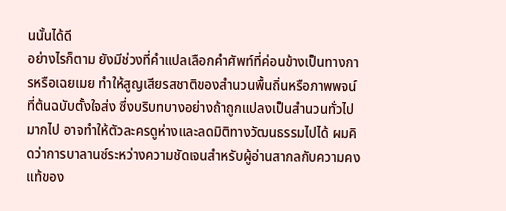นนั้นได้ดี
อย่างไรก็ตาม ยังมีช่วงที่คำแปลเลือกคำศัพท์ที่ค่อนข้างเป็นทางการหรือเฉยเมย ทำให้สูญเสียรสชาติของสำนวนพื้นถิ่นหรือภาพพจน์ที่ต้นฉบับตั้งใจส่ง ซึ่งบริบทบางอย่างถ้าถูกแปลงเป็นสำนวนทั่วไปมากไป อาจทำให้ตัวละครดูห่างและลดมิติทางวัฒนธรรมไปได้ ผมคิดว่าการบาลานซ์ระหว่างความชัดเจนสำหรับผู้อ่านสากลกับความคงแท้ของ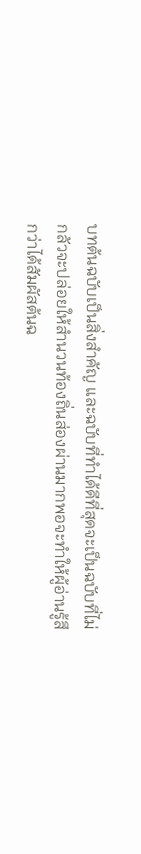บทต้นฉบับเป็นสิ่งสำคัญ และฉบับที่ทำได้ดีที่สุดจะเป็นฉบับที่ไม่กลัวจะปล่อยให้สำนวนท้องถิ่นส่องผ่านมากพอจะทำให้ผู้อ่านรู้สึกว่าได้สัมผัสต้นฉ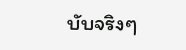บับจริงๆ